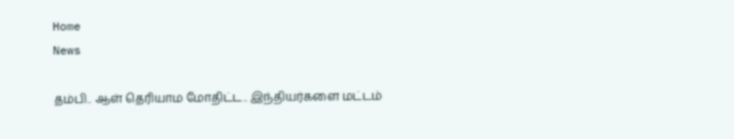Home
News

தம்பி.. ஆள் தெரியாம மோதிட்ட.. இந்தியர்களை மட்டம்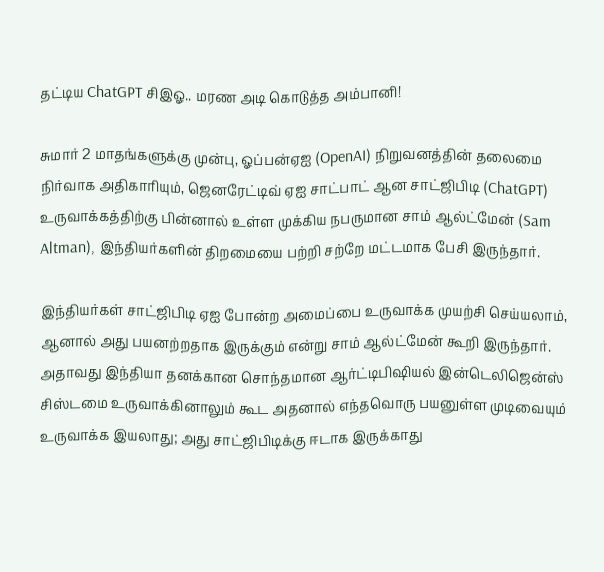தட்டிய ChatGPT சிஇஓ.. மரண அடி கொடுத்த அம்பானி!

சுமார் 2 மாதங்களுக்கு முன்பு, ஓப்பன்ஏஐ (OpenAI) நிறுவனத்தின் தலைமை நிர்வாக அதிகாரியும், ஜெனரேட்டிவ் ஏஐ சாட்பாட் ஆன சாட்ஜிபிடி (ChatGPT) உருவாக்கத்திற்கு பின்னால் உள்ள முக்கிய நபருமான சாம் ஆல்ட்மேன் (Sam Altman), இந்தியர்களின் திறமையை பற்றி சற்றே மட்டமாக பேசி இருந்தார்.

இந்தியர்கள் சாட்ஜிபிடி ஏஐ போன்ற அமைப்பை உருவாக்க முயற்சி செய்யலாம், ஆனால் அது பயனற்றதாக இருக்கும் என்று சாம் ஆல்ட்மேன் கூறி இருந்தார். அதாவது இந்தியா தனக்கான சொந்தமான ஆர்ட்டிபிஷியல் இன்டெலிஜென்ஸ் சிஸ்டமை உருவாக்கினாலும் கூட அதனால் எந்தவொரு பயனுள்ள முடிவையும் உருவாக்க இயலாது; அது சாட்ஜிபிடிக்கு ஈடாக இருக்காது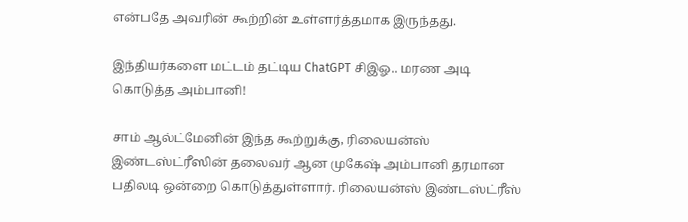என்பதே அவரின் கூற்றின் உள்ளர்த்தமாக இருந்தது.

இந்தியர்களை மட்டம் தட்டிய ChatGPT சிஇஓ.. மரண அடி கொடுத்த அம்பானி!

சாம் ஆல்ட்மேனின் இந்த கூற்றுக்கு, ரிலையன்ஸ் இண்டஸ்ட்ரீஸின் தலைவர் ஆன முகேஷ் அம்பானி தரமான பதிலடி ஒன்றை கொடுத்துள்ளார். ரிலையன்ஸ் இண்டஸ்ட்ரீஸ்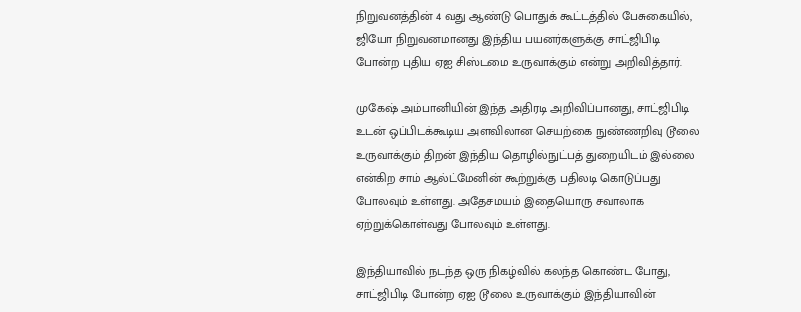நிறுவனத்தின் 4 வது ஆண்டு பொதுக் கூட்டத்தில் பேசுகையில், ஜியோ நிறுவனமானது இந்திய பயனர்களுக்கு சாட்ஜிபிடி போன்ற புதிய ஏஐ சிஸ்டமை உருவாக்கும் என்று அறிவித்தார்.

முகேஷ் அம்பானியின் இந்த அதிரடி அறிவிப்பானது, சாட்ஜிபிடி உடன் ஒப்பிடக்கூடிய அளவிலான செயற்கை நுண்ணறிவு டூலை உருவாக்கும் திறன் இந்திய தொழில்நுட்பத் துறையிடம் இல்லை என்கிற சாம் ஆல்ட்மேனின் கூற்றுக்கு பதிலடி கொடுப்பது போலவும் உள்ளது. அதேசமயம் இதையொரு சவாலாக ஏற்றுக்கொள்வது போலவும் உள்ளது.

இந்தியாவில் நடந்த ஒரு நிகழ்வில் கலந்த கொண்ட போது, சாட்ஜிபிடி போன்ற ஏஐ டூலை உருவாக்கும் இந்தியாவின்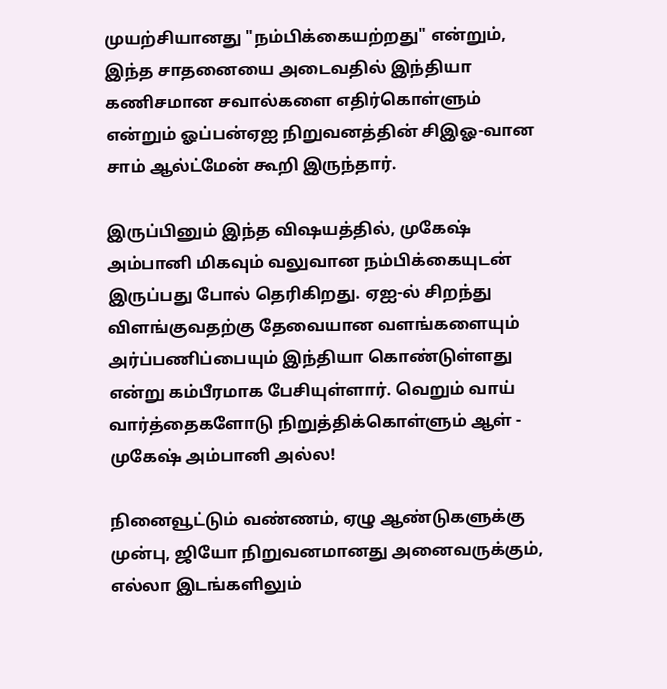முயற்சியானது "நம்பிக்கையற்றது" என்றும், இந்த சாதனையை அடைவதில் இந்தியா கணிசமான சவால்களை எதிர்கொள்ளும் என்றும் ஓப்பன்ஏஐ நிறுவனத்தின் சிஇஓ-வான சாம் ஆல்ட்மேன் கூறி இருந்தார்.

இருப்பினும் இந்த விஷயத்தில், முகேஷ் அம்பானி மிகவும் வலுவான நம்பிக்கையுடன் இருப்பது போல் தெரிகிறது. ஏஐ-ல் சிறந்து விளங்குவதற்கு தேவையான வளங்களையும் அர்ப்பணிப்பையும் இந்தியா கொண்டுள்ளது என்று கம்பீரமாக பேசியுள்ளார். வெறும் வாய் வார்த்தைகளோடு நிறுத்திக்கொள்ளும் ஆள் - முகேஷ் அம்பானி அல்ல!

நினைவூட்டும் வண்ணம், ஏழு ஆண்டுகளுக்கு முன்பு, ஜியோ நிறுவனமானது அனைவருக்கும், எல்லா இடங்களிலும்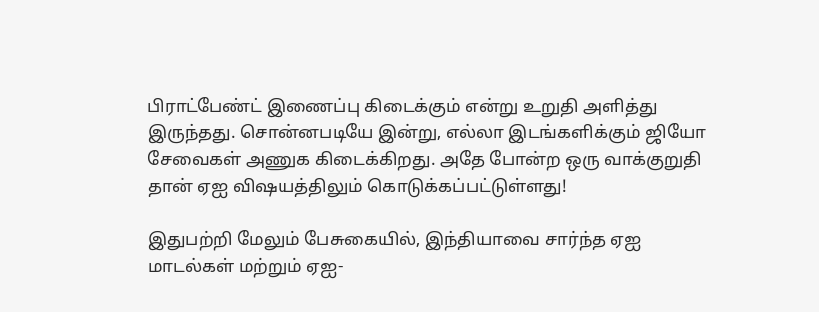பிராட்பேண்ட் இணைப்பு கிடைக்கும் என்று உறுதி அளித்து இருந்தது. சொன்னபடியே இன்று, எல்லா இடங்களிக்கும் ஜியோ சேவைகள் அணுக கிடைக்கிறது. அதே போன்ற ஒரு வாக்குறுதி தான் ஏஐ விஷயத்திலும் கொடுக்கப்பட்டுள்ளது!

இதுபற்றி மேலும் பேசுகையில், இந்தியாவை சார்ந்த ஏஐ மாடல்கள் மற்றும் ஏஐ-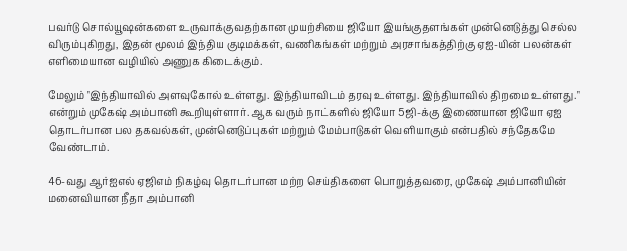பவர்டு சொல்யூஷன்களை உருவாக்குவதற்கான முயற்சியை ஜியோ இயங்குதளங்கள் முன்னெடுத்து செல்ல விரும்புகிறது, இதன் மூலம் இந்திய குடிமக்கள், வணிகங்கள் மற்றும் அரசாங்கத்திற்கு ஏஐ-யின் பலன்கள் எளிமையான வழியில் அணுக கிடைக்கும்.

மேலும் "இந்தியாவில் அளவுகோல் உள்ளது. இந்தியாவிடம் தரவு உள்ளது. இந்தியாவில் திறமை உள்ளது." என்றும் முகேஷ் அம்பானி கூறியுள்ளார். ஆக வரும் நாட்களில் ஜியோ 5ஜி-க்கு இணையான ஜியோ ஏஐ தொடர்பான பல தகவல்கள், முன்னெடுப்புகள் மற்றும் மேம்பாடுகள் வெளியாகும் என்பதில் சந்தேகமே வேண்டாம்.

46-வது ஆர்ஐஎல் ஏஜிஎம் நிகழ்வு தொடர்பான மற்ற செய்திகளை பொறுத்தவரை, முகேஷ் அம்பானியின் மனைவியான நீதா அம்பானி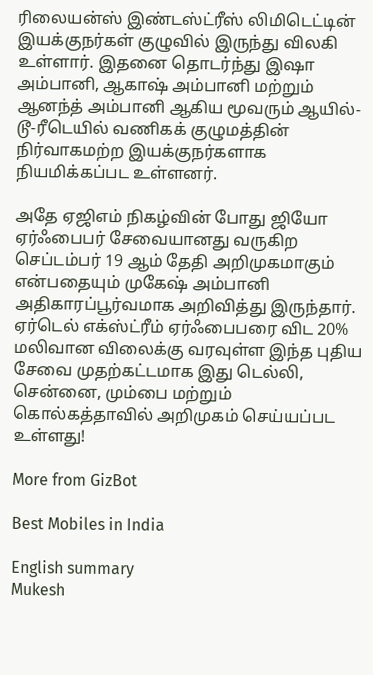ரிலையன்ஸ் இண்டஸ்ட்ரீஸ் லிமிடெட்டின் இயக்குநர்கள் குழுவில் இருந்து விலகி உள்ளார். இதனை தொடர்ந்து இஷா அம்பானி, ஆகாஷ் அம்பானி மற்றும் ஆனந்த் அம்பானி ஆகிய மூவரும் ஆயில்-டூ-ரீடெயில் வணிகக் குழுமத்தின் நிர்வாகமற்ற இயக்குநர்களாக நியமிக்கப்பட உள்ளனர்.

அதே ஏஜிஎம் நிகழ்வின் போது ஜியோ ஏர்ஃபைபர் சேவையானது வருகிற செப்டம்பர் 19 ஆம் தேதி அறிமுகமாகும் என்பதையும் முகேஷ் அம்பானி அதிகாரப்பூர்வமாக அறிவித்து இருந்தார். ஏர்டெல் எக்ஸ்ட்ரீம் ஏர்ஃபைபரை விட 20% மலிவான விலைக்கு வரவுள்ள இந்த புதிய சேவை முதற்கட்டமாக இது டெல்லி, சென்னை, மும்பை மற்றும் கொல்கத்தாவில் அறிமுகம் செய்யப்பட உள்ளது!

More from GizBot

Best Mobiles in India

English summary
Mukesh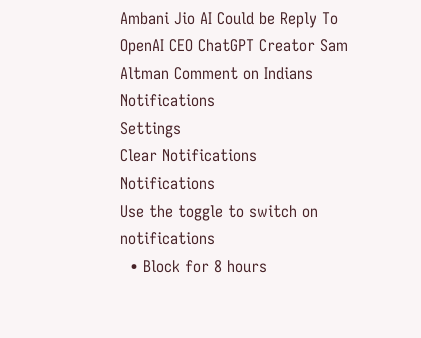Ambani Jio AI Could be Reply To OpenAI CEO ChatGPT Creator Sam Altman Comment on Indians
Notifications
Settings
Clear Notifications
Notifications
Use the toggle to switch on notifications
  • Block for 8 hours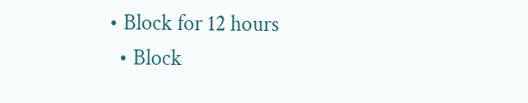• Block for 12 hours
  • Block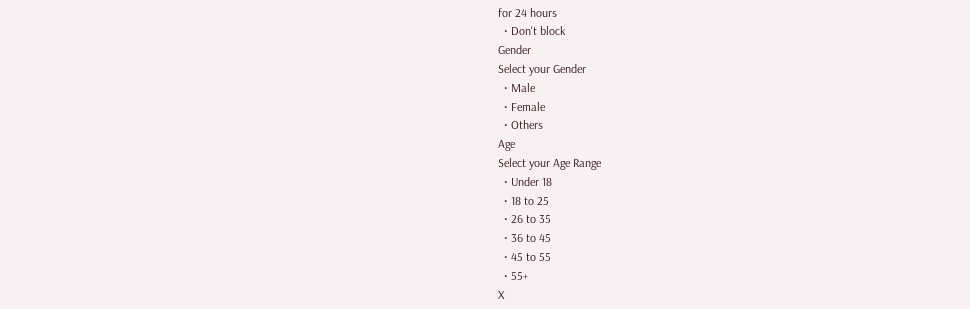for 24 hours
  • Don't block
Gender
Select your Gender
  • Male
  • Female
  • Others
Age
Select your Age Range
  • Under 18
  • 18 to 25
  • 26 to 35
  • 36 to 45
  • 45 to 55
  • 55+
X